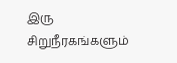இரு சிறுநீரகங்களும்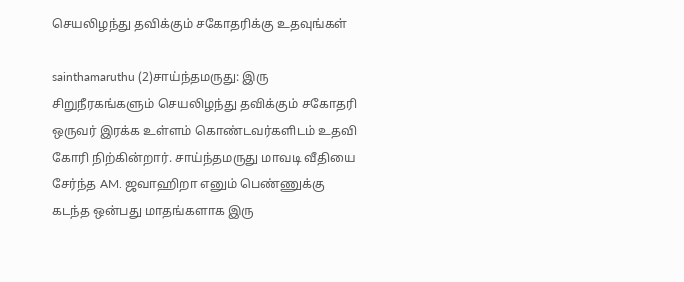செயலிழந்து தவிக்கும் சகோதரிக்கு உதவுங்கள்

sainthamaruthu (2)சாய்ந்தமருது: இரு சிறுநீரகங்களும் செயலிழந்து தவிக்கும் சகோதரி ஒருவர் இரக்க உள்ளம் கொண்டவர்களிடம் உதவி கோரி நிற்கின்றார். சாய்ந்தமருது மாவடி வீதியை சேர்ந்த AM. ஜவாஹிறா எனும் பெண்ணுக்கு கடந்த ஒன்பது மாதங்களாக இரு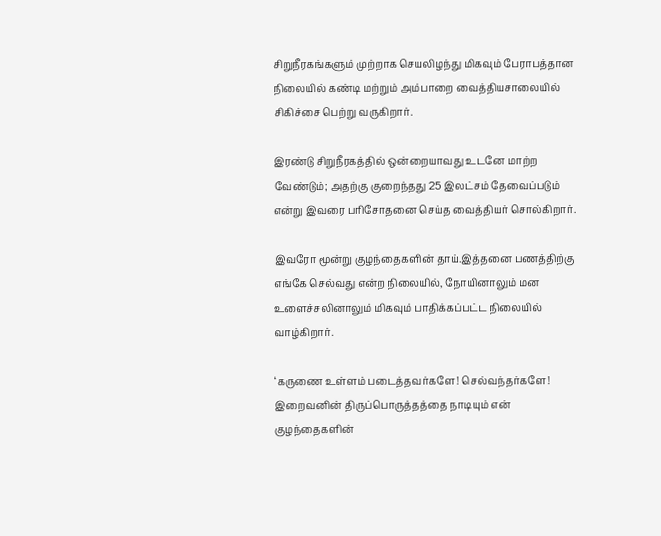சிறுநீரகங்களும் முற்றாக செயலிழந்து மிகவும் பேராபத்தான நிலையில் கண்டி மற்றும் அம்பாறை வைத்தியசாலையில் சிகிச்சை பெற்று வருகிறார்.

இரண்டு சிறுநீரகத்தில் ஒன்றையாவது உடனே மாற்ற வேண்டும்; அதற்கு குறைந்தது 25 இலட்சம் தேவைப்படும் என்று இவரை பரிசோதனை செய்த வைத்தியர் சொல்கிறார்.

இவரோ மூன்று குழந்தைகளின் தாய்.இத்தனை பணத்திற்கு எங்கே செல்வது என்ற நிலையில், நோயினாலும் மன உளைச்சலினாலும் மிகவும் பாதிக்கப்பட்ட நிலையில் வாழ்கிறார்.

‘கருணை உள்ளம் படைத்தவர்களே! செல்வந்தர்களே! இறைவனின் திருப்பொருத்தத்தை நாடியும் என் குழந்தைகளின்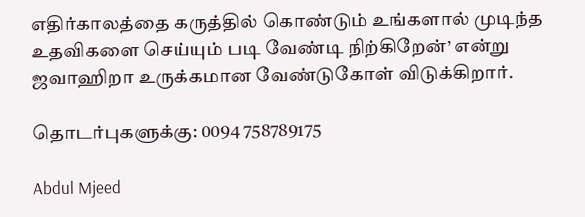எதிர்காலத்தை கருத்தில் கொண்டும் உங்களால் முடிந்த உதவிகளை செய்யும் படி வேண்டி நிற்கிறேன்’ என்று ஜவாஹிறா உருக்கமான வேண்டுகோள் விடுக்கிறார்.

தொடர்புகளுக்கு: 0094 758789175

Abdul Mjeed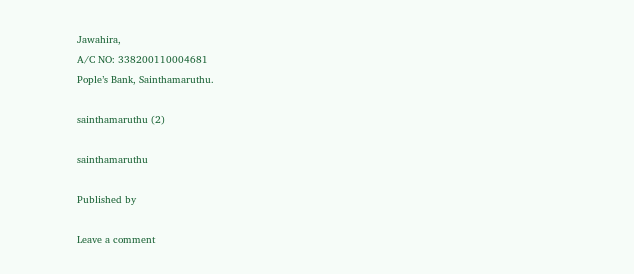Jawahira,
A/C NO: 338200110004681
Pople’s Bank, Sainthamaruthu.

sainthamaruthu (2)

sainthamaruthu

Published by

Leave a comment